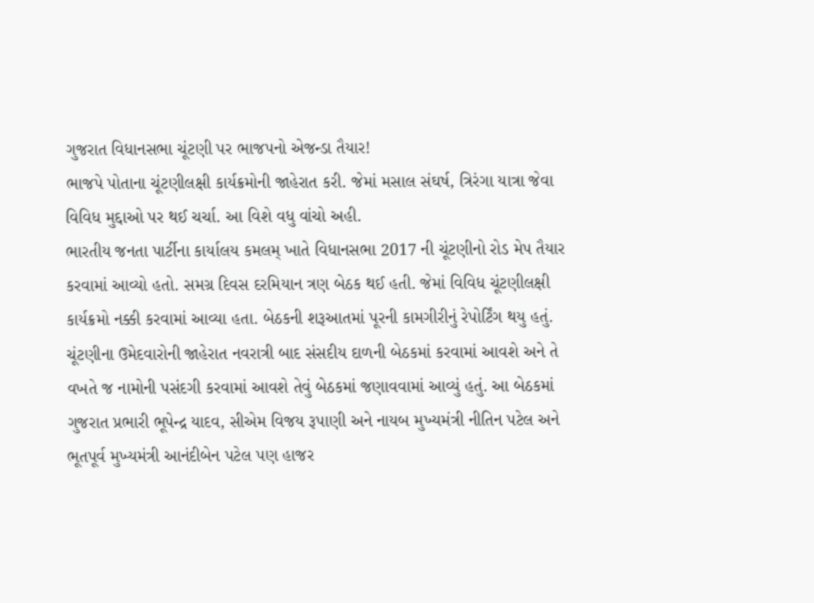ગુજરાત વિધાનસભા ચૂંટણી પર ભાજપનો એજન્ડા તૈયાર!
ભાજપે પોતાના ચૂંટણીલક્ષી કાર્યક્રમોની જાહેરાત કરી. જેમાં મસાલ સંઘર્ષ, ત્રિરંગા યાત્રા જેવા વિવિધ મુદ્દાઓ પર થઈ ચર્ચા. આ વિશે વધુ વાંચો અહી.
ભારતીય જનતા પાર્ટીના કાર્યાલય કમલમ્ ખાતે વિધાનસભા 2017 ની ચૂંટણીનો રોડ મેપ તૈયાર કરવામાં આવ્યો હતો. સમગ્ર દિવસ દરમિયાન ત્રણ બેઠક થઈ હતી. જેમાં વિવિધ ચૂંટણીલક્ષી કાર્યક્રમો નક્કી કરવામાં આવ્યા હતા. બેઠકની શરૂઆતમાં પૂરની કામગીરીનું રેપોર્ટિંગ થયુ હતું. ચૂંટણીના ઉમેદવારોની જાહેરાત નવરાત્રી બાદ સંસદીય દાળની બેઠકમાં કરવામાં આવશે અને તે વખતે જ નામોની પસંદગી કરવામાં આવશે તેવું બેઠકમાં જણાવવામાં આવ્યું હતું. આ બેઠકમાં ગુજરાત પ્રભારી ભૂપેન્દ્ર યાદવ, સીએમ વિજય રૂપાણી અને નાયબ મુખ્યમંત્રી નીતિન પટેલ અને ભૂતપૂર્વ મુખ્યમંત્રી આનંદીબેન પટેલ પણ હાજર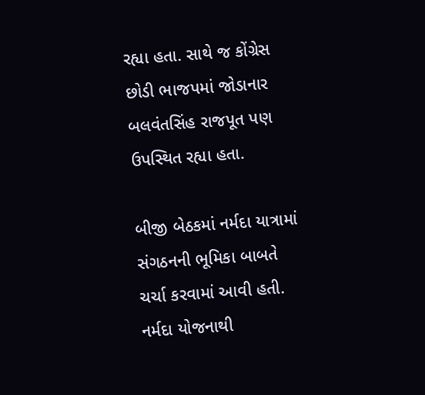રહ્યા હતા. સાથે જ કોંગ્રેસ છોડી ભાજપમાં જોડાનાર બલવંતસિંહ રાજપૂત પણ ઉપસ્થિત રહ્યા હતા.

બીજી બેઠકમાં નર્મદા યાત્રામાં સંગઠનની ભૂમિકા બાબતે ચર્ચા કરવામાં આવી હતી. નર્મદા યોજનાથી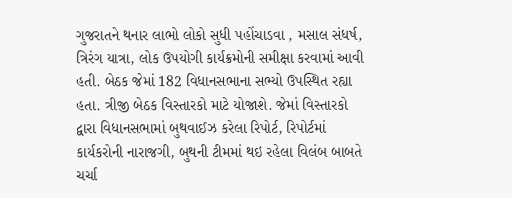ગુજરાતને થનાર લાભો લોકો સુધી પહોંચાડવા , મસાલ સંધર્ષ, ત્રિરંગ યાત્રા, લોક ઉપયોગી કાર્યક્રમોની સમીક્ષા કરવામાં આવી હતી. બેઠક જેમાં 182 વિધાનસભાના સભ્યો ઉપસ્થિત રહ્યા હતા. ત્રીજી બેઠક વિસ્તારકો માટે યોજાશે. જેમાં વિસ્તારકો દ્વારા વિધાનસભામાં બુથવાઈઝ કરેલા રિપોર્ટ, રિપોર્ટમાં કાર્યકરોની નારાજગી, બુથની ટીમમાં થઇ રહેલા વિલંબ બાબતે ચર્ચા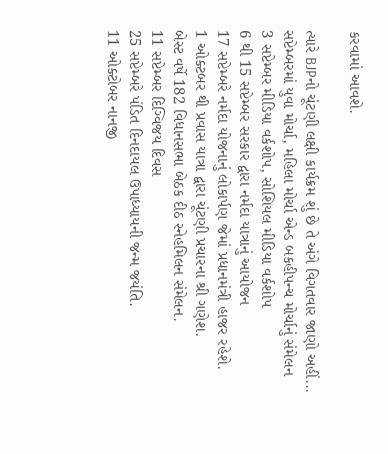કરવામાં આવશે.

ત્યારે BJPનો ચૂંટણી લક્ષી કાર્યક્રમ શું છે તે અંગે વિગતવાર જાણો અહીં...
સપ્ટેમ્બરમાં યુવા મોર્ચા, મહિલા મોર્ચા એન્ડ બકહીપન્ચ મોર્ચાનું સંમેલન
3 સપ્ટેમ્બર મીડિયા વર્કશોપ, સોશિયલ મીડિયા વર્કશોપ
6 થી 15 સપ્ટેમ્બર સરકાર દ્વારા નર્મદા યાત્રાનું આયોજન
17 સપ્ટેમ્બરે નર્મદા યોજનાનું લોકાર્પણ જેમાં પ્રધાનમંત્રી હાજર રહેશે.
1 ઓક્ટબર થી પ્રવાસ યાત્રા દ્વારા ચૂંટણી પ્રચારના શ્રી ગણેશ.
બેસ્ટ વર્ષે 182 વિધાનસભા બેઠક દીઠ સ્નેહમિલન સંમેલન.
11 સપ્ટેમ્બર દિગ્વિજય દિવસ
25 સપ્ટેમ્બરે પંડિત દિનદાયલ ઉપાધ્યાયની જન્મ જયંતિ.
11 ઓક્ટોબર નાનજી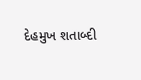દેહમુખ શતાબ્દી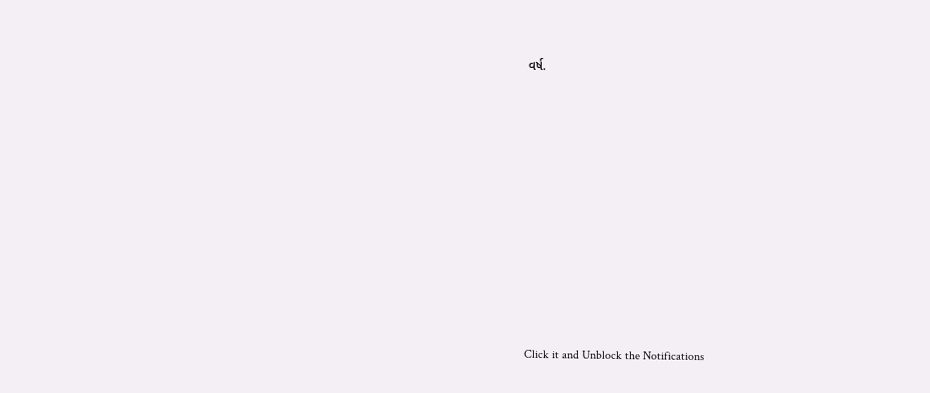વર્ષ.












Click it and Unblock the Notifications